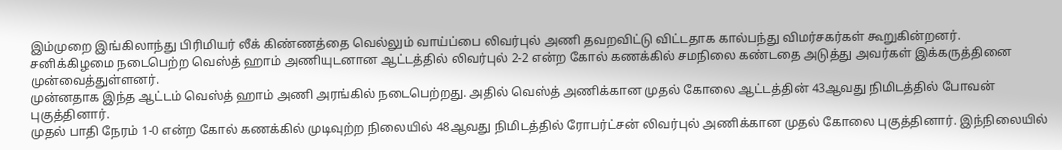இம்முறை இங்கிலாந்து பிரிமியர் லீக் கிண்ணத்தை வெல்லும் வாய்ப்பை லிவர்புல் அணி தவறவிட்டு விட்டதாக கால்பந்து விமர்சகர்கள் கூறுகின்றனர்.
சனிக்கிழமை நடைபெற்ற வெஸ்த் ஹாம் அணியுடனான ஆட்டத்தில் லிவர்புல் 2-2 என்ற கோல் கணக்கில் சமநிலை கண்டதை அடுத்து அவர்கள் இக்கருத்தினை முன்வைத்துள்ளனர்.
முன்னதாக இந்த ஆட்டம் வெஸ்த் ஹாம் அணி அரங்கில் நடைபெற்றது. அதில் வெஸ்த் அணிக்கான முதல் கோலை ஆட்டத்தின் 43ஆவது நிமிடத்தில் போவன் புகுத்தினார்.
முதல் பாதி நேரம் 1-0 என்ற கோல் கணக்கில் முடிவுற்ற நிலையில் 48ஆவது நிமிடத்தில் ரோபர்ட்சன் லிவர்புல் அணிக்கான முதல் கோலை புகுத்தினார். இந்நிலையில்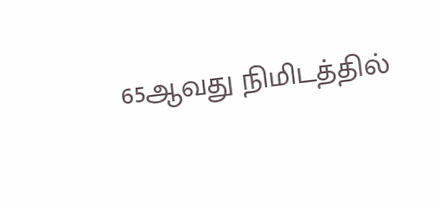65ஆவது நிமிடத்தில்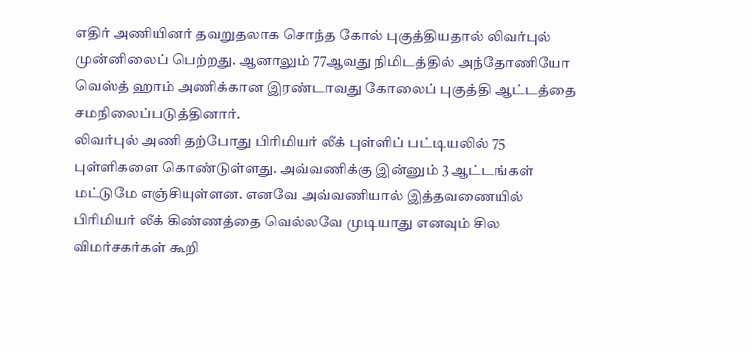எதிர் அணியினர் தவறுதலாக சொந்த கோல் புகுத்தியதால் லிவர்புல் முன்னிலைப் பெற்றது. ஆனாலும் 77ஆவது நிமிடத்தில் அந்தோணியோ வெஸ்த் ஹாம் அணிக்கான இரண்டாவது கோலைப் புகுத்தி ஆட்டத்தை சமநிலைப்படுத்தினார்.
லிவர்புல் அணி தற்போது பிரிமியர் லீக் புள்ளிப் பட்டியலில் 75 புள்ளிகளை கொண்டுள்ளது. அவ்வணிக்கு இன்னும் 3 ஆட்டங்கள் மட்டுமே எஞ்சியுள்ளன. எனவே அவ்வணியால் இத்தவணையில் பிரிமியர் லீக் கிண்ணத்தை வெல்லவே முடியாது எனவும் சில விமர்சகர்கள் கூறி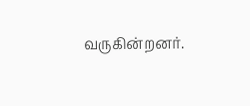வருகின்றனர்.